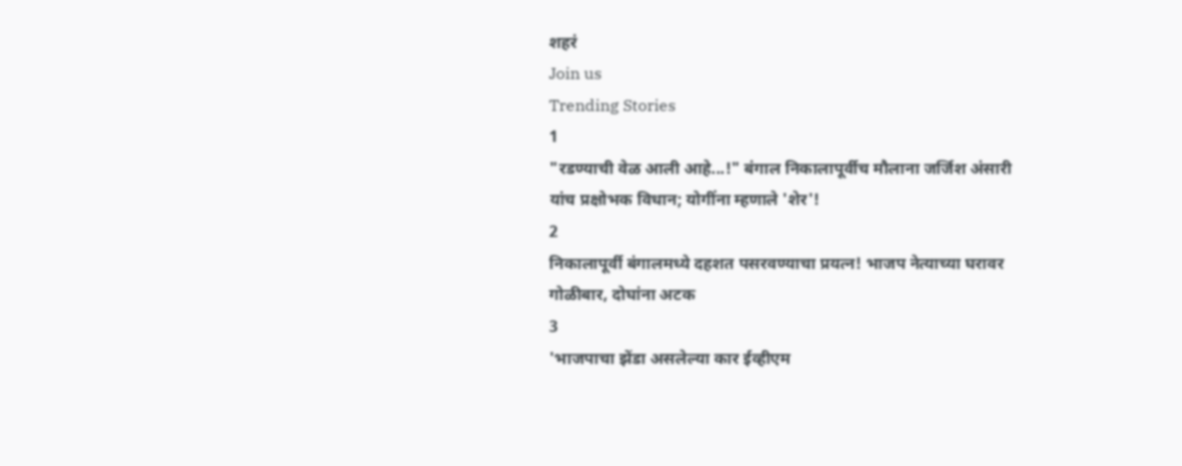शहरं
Join us
Trending Stories
1
"रडण्याची वेळ आली आहे...!" बंगाल निकालापूर्वीच मौलाना जर्जिश अंसारी यांच प्रक्षोभक विधान; योगींना म्हणाले 'शेर'!
2
निकालापूर्वी बंगालमध्ये दहशत पसरवण्याचा प्रयत्न! भाजप नेत्याच्या घरावर गोळीबार, दोघांना अटक
3
'भाजपाचा झेंडा असलेल्या कार ईव्हीएम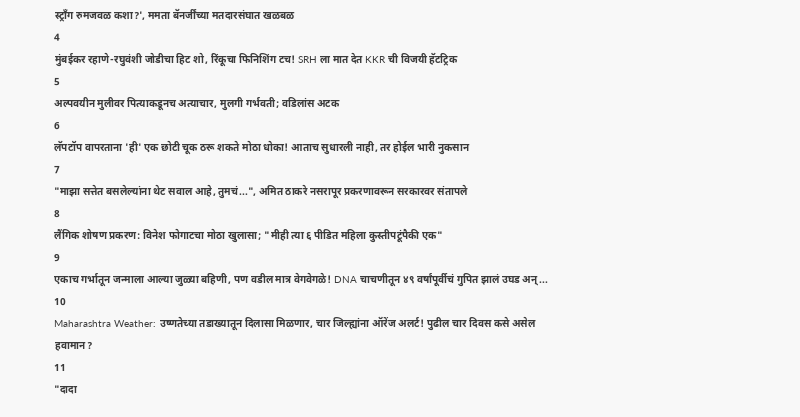स्ट्राँग रुमजवळ कशा?', ममता बॅनर्जींच्या मतदारसंघात खळबळ
4
मुंबईकर रहाणे-रघुवंशी जोडीचा हिट शो, रिंकूचा फिनिशिंग टच! SRH ला मात देत KKR ची विजयी हॅटट्रिक
5
अल्पवयीन मुलीवर पित्याकडूनच अत्याचार, मुलगी गर्भवती; वडिलांस अटक
6
लॅपटॉप वापरताना 'ही' एक छोटी चूक ठरू शकते मोठा धोका! आताच सुधारली नाही, तर होईल भारी नुकसान
7
"माझा सत्तेत बसलेल्यांना थेट सवाल आहे, तुमचं...", अमित ठाकरे नसरापूर प्रकरणावरून सरकारवर संतापले
8
लैंगिक शोषण प्रकरण: विनेश फोगाटचा मोठा खुलासा; "मीही त्या ६ पीडित महिला कुस्तीपटूंपैकी एक"
9
एकाच गर्भातून जन्माला आल्या जुळ्या बहिणी, पण वडील मात्र वेगवेगळे! DNA चाचणीतून ४९ वर्षांपूर्वीचं गुपित झालं उघड अन्...
10
Maharashtra Weather: उष्णतेच्या तडाख्यातून दिलासा मिळणार, चार जिल्ह्यांना ऑरेंज अलर्ट! पुढील चार दिवस कसे असेल हवामान?
11
"दादा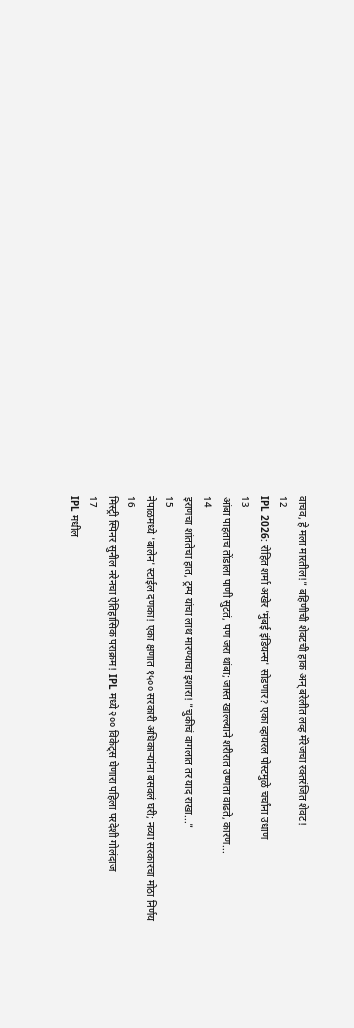वाचव, हे मला मारतील!" बहिणीची शेवटची हाक अन् बरेलीत लव्ह मॅरेजचा रक्तरंजित शेवट!
12
IPL 2026: रोहित शर्मा अखेर 'मुंबई इंडियन्स' सोडणार? एका व्हायरल पोस्टमुळे चर्चांना उधाण
13
आंबा पाहताच तोंडाला पाणी सुटतं, पण जरा थांबा; जास्त खाल्ल्याने शरीरात उष्णता वाढते, कारण...
14
इराणचा शांततेचा हात, ट्रम्प यांचा लाथ मारण्याचा इशारा! "चुकीचं वागलात तर याद राखा..."
15
नेपाळमध्ये 'बालेन' स्टाईल दणका! एका क्षणात १५०० सरकारी अधिकाऱ्यांना बसवलं घरी; नव्या सरकारचा मोठा निर्णय
16
मिस्ट्री स्पिनर सुनील नरेनचा ऐतिहासिक पराक्रम! IPL मध्ये २०० विकेट्स घेणारा पहिला परदेशी गोलंदाज
17
IPL मधील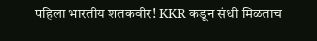पहिला भारतीय शतकवीर! KKR कडून संधी मिळताच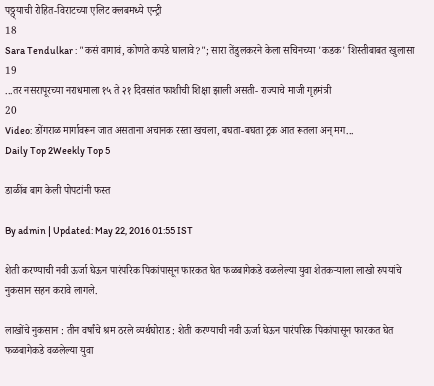पठ्ठ्याची रोहित-विराटच्या एलिट क्लबमध्ये एन्ट्री
18
Sara Tendulkar : "कसं वागावं, कोणते कपडे घालावे?"; सारा तेंडुलकरने केला सचिनच्या 'कडक' शिस्तीबाबत खुलासा
19
...तर नसरापूरच्या नराधमाला १५ ते २१ दिवसांत फाशीची शिक्षा झाली असती- राज्याचे माजी गृहमंत्री
20
Video: डोंगराळ मार्गावरून जात असताना अचानक रस्ता खचला, बघता-बघता ट्रक आत रूतला अन् मग...
Daily Top 2Weekly Top 5

डाळींब बाग केली पोपटांनी फस्त

By admin | Updated: May 22, 2016 01:55 IST

शेती करण्याची नवी ऊर्जा घेऊन पारंपरिक पिकांपासून फारकत घेत फळबागेकडे वळलेल्या युवा शेतकऱ्याला लाखो रुपयांचे नुकसान सहन करावे लागले.

लाखोंचे नुकसान : तीन वर्षांचे श्रम ठरले व्यर्थघोराड : शेती करण्याची नवी ऊर्जा घेऊन पारंपरिक पिकांपासून फारकत घेत फळबागेकडे वळलेल्या युवा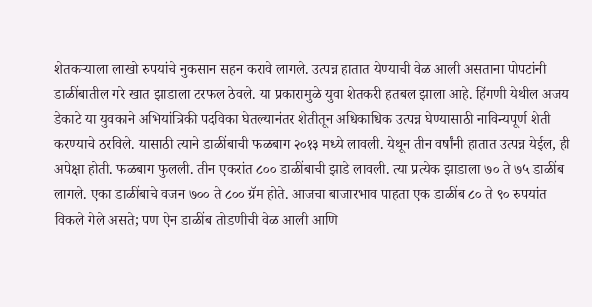शेतकऱ्याला लाखो रुपयांचे नुकसान सहन करावे लागले. उत्पन्न हातात येण्याची वेळ आली असताना पोपटांनी डाळींबातील गरे खात झाडाला टरफल ठेवले. या प्रकारामुळे युवा शेतकरी हतबल झाला आहे. हिंगणी येथील अजय डेकाटे या युवकाने अभियांत्रिकी पदविका घेतल्यानंतर शेतीतून अधिकाधिक उत्पन्न घेण्यासाठी नाविन्यपूर्ण शेती करण्याचे ठरविले. यासाठी त्याने डाळींबाची फळबाग २०१३ मध्ये लावली. येथून तीन वर्षांनी हातात उत्पन्न येईल, ही अपेक्षा होती. फळबाग फुलली. तीन एकरांत ८०० डाळींबाची झाडे लावली. त्या प्रत्येक झाडाला ७० ते ७५ डाळींब लागले. एका डाळींबाचे वजन ७०० ते ८०० ग्रॅम होते. आजचा बाजारभाव पाहता एक डाळींब ८० ते ९० रुपयांत विकले गेले असते; पण ऐन डाळींब तोडणीची वेळ आली आणि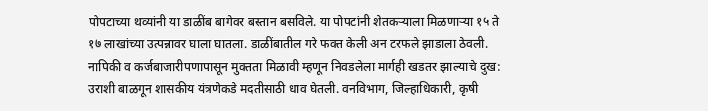पोपटाच्या थव्यांनी या डाळींब बागेवर बस्तान बसविले. या पोपटांनी शेतकऱ्याला मिळणाऱ्या १५ ते १७ लाखांच्या उत्पन्नावर घाला घातला. डाळींबातील गरे फक्त केली अन टरफले झाडाला ठेवली. नापिकी व कर्जबाजारीपणापासून मुक्तता मिळावी म्हणून निवडलेला मार्गही खडतर झाल्याचे दुख: उराशी बाळगून शासकीय यंत्रणेकडे मदतीसाठी धाव घेतली. वनविभाग, जिल्हाधिकारी, कृषी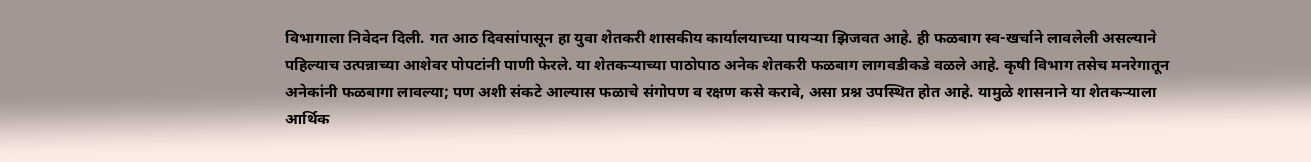विभागाला निवेदन दिली. गत आठ दिवसांपासून हा युवा शेतकरी शासकीय कार्यालयाच्या पायऱ्या झिजवत आहे. ही फळबाग स्व-खर्चाने लावलेली असल्याने पहिल्याच उत्पन्नाच्या आशेवर पोपटांनी पाणी फेरले. या शेतकऱ्याच्या पाठोपाठ अनेक शेतकरी फळबाग लागवडीकडे वळले आहे. कृषी विभाग तसेच मनरेगातून अनेकांनी फळबागा लावल्या; पण अशी संकटे आल्यास फळाचे संगोपण व रक्षण कसे करावे, असा प्रश्न उपस्थित होत आहे. यामुळे शासनाने या शेतकऱ्याला आर्थिक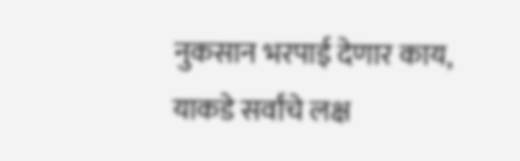नुकसान भरपाई देणार काय, याकडे सर्वांचे लक्ष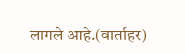लागले आहे.(वार्ताहर)